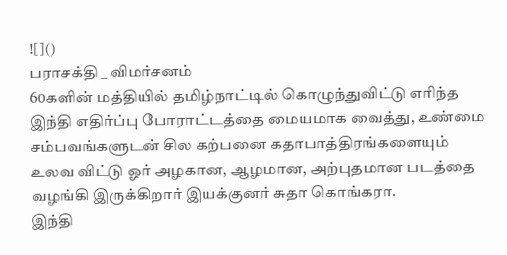![]()
பராசக்தி _ விமர்சனம்
60களின் மத்தியில் தமிழ்நாட்டில் கொழுந்துவிட்டு எரிந்த இந்தி எதிர்ப்பு போராட்டத்தை மையமாக வைத்து, உண்மை சம்பவங்களுடன் சில கற்பனை கதாபாத்திரங்களையும் உலவ விட்டு ஓர் அழகான, ஆழமான, அற்புதமான படத்தை வழங்கி இருக்கிறார் இயக்குனர் சுதா கொங்கரா.
இந்தி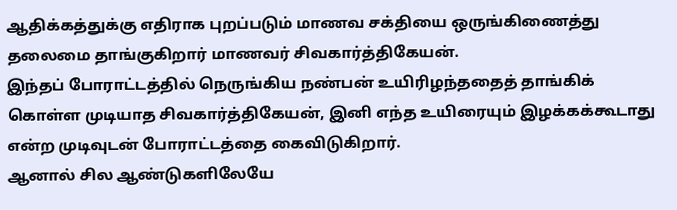ஆதிக்கத்துக்கு எதிராக புறப்படும் மாணவ சக்தியை ஒருங்கிணைத்து தலைமை தாங்குகிறார் மாணவர் சிவகார்த்திகேயன்.
இந்தப் போராட்டத்தில் நெருங்கிய நண்பன் உயிரிழந்ததைத் தாங்கிக் கொள்ள முடியாத சிவகார்த்திகேயன், இனி எந்த உயிரையும் இழக்கக்கூடாது என்ற முடிவுடன் போராட்டத்தை கைவிடுகிறார்.
ஆனால் சில ஆண்டுகளிலேயே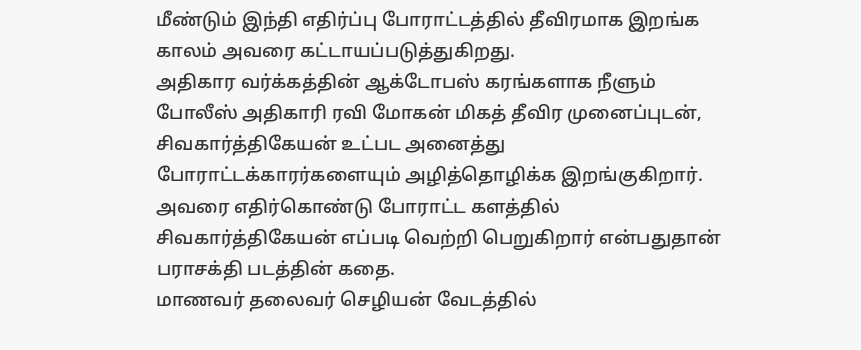மீண்டும் இந்தி எதிர்ப்பு போராட்டத்தில் தீவிரமாக இறங்க காலம் அவரை கட்டாயப்படுத்துகிறது.
அதிகார வர்க்கத்தின் ஆக்டோபஸ் கரங்களாக நீளும் போலீஸ் அதிகாரி ரவி மோகன் மிகத் தீவிர முனைப்புடன், சிவகார்த்திகேயன் உட்பட அனைத்து போராட்டக்காரர்களையும் அழித்தொழிக்க இறங்குகிறார்.
அவரை எதிர்கொண்டு போராட்ட களத்தில் சிவகார்த்திகேயன் எப்படி வெற்றி பெறுகிறார் என்பதுதான் பராசக்தி படத்தின் கதை.
மாணவர் தலைவர் செழியன் வேடத்தில்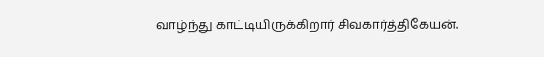வாழ்ந்து காட்டியிருக்கிறார் சிவகார்த்திகேயன்.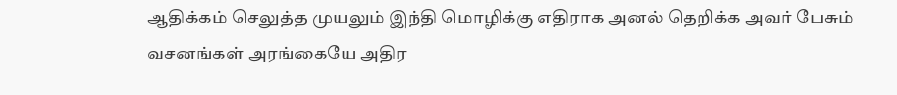ஆதிக்கம் செலுத்த முயலும் இந்தி மொழிக்கு எதிராக அனல் தெறிக்க அவர் பேசும் வசனங்கள் அரங்கையே அதிர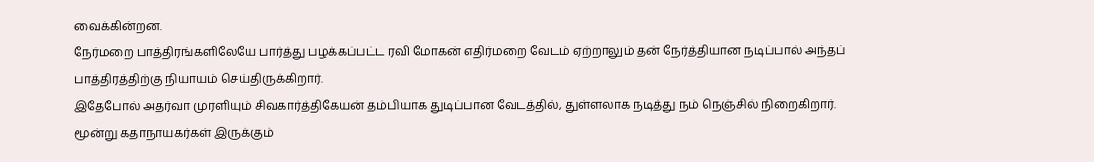வைக்கின்றன.
நேர்மறை பாத்திரங்களிலேயே பார்த்து பழக்கப்பட்ட ரவி மோகன் எதிர்மறை வேடம் ஏற்றாலும் தன் நேர்த்தியான நடிப்பால் அந்தப் பாத்திரத்திற்கு நியாயம் செய்திருக்கிறார்.
இதேபோல் அதர்வா முரளியும் சிவகார்த்திகேயன் தம்பியாக துடிப்பான வேடத்தில், துள்ளலாக நடித்து நம் நெஞ்சில் நிறைகிறார்.
மூன்று கதாநாயகர்கள் இருக்கும்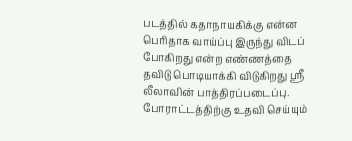படத்தில் கதாநாயகிக்கு என்ன பெரிதாக வாய்ப்பு இருந்து விடப் போகிறது என்ற எண்ணத்தை தவிடு பொடியாக்கி விடுகிறது ஸ்ரீ லீலாவின் பாத்திரப்படைப்பு. போராட்டத்திற்கு உதவி செய்யும்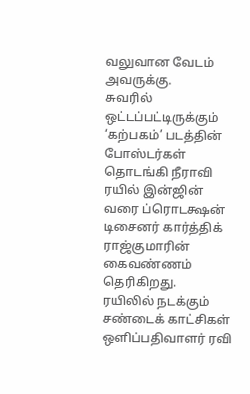வலுவான வேடம் அவருக்கு.
சுவரில் ஒட்டப்பட்டிருக்கும் ‘கற்பகம்’ படத்தின் போஸ்டர்கள் தொடங்கி நீராவி ரயில் இன்ஜின் வரை ப்ரொடக்ஷன் டிசைனர் கார்த்திக் ராஜ்குமாரின் கைவண்ணம் தெரிகிறது.
ரயிலில் நடக்கும் சண்டைக் காட்சிகள் ஒளிப்பதிவாளர் ரவி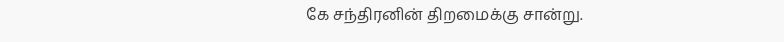கே சந்திரனின் திறமைக்கு சான்று.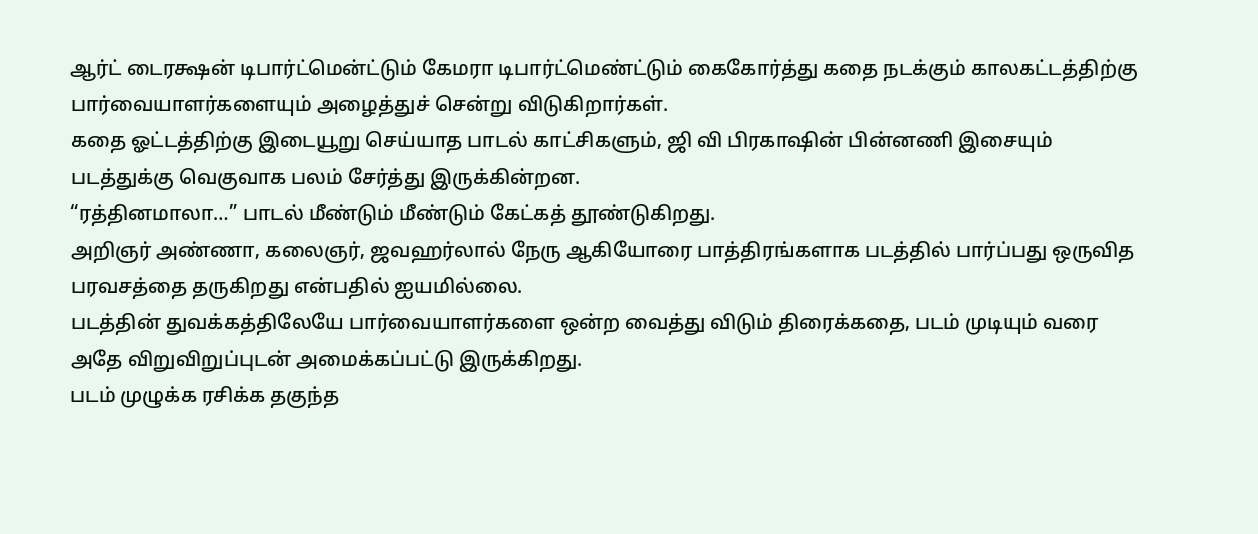ஆர்ட் டைரக்ஷன் டிபார்ட்மென்ட்டும் கேமரா டிபார்ட்மெண்ட்டும் கைகோர்த்து கதை நடக்கும் காலகட்டத்திற்கு பார்வையாளர்களையும் அழைத்துச் சென்று விடுகிறார்கள்.
கதை ஓட்டத்திற்கு இடையூறு செய்யாத பாடல் காட்சிகளும், ஜி வி பிரகாஷின் பின்னணி இசையும் படத்துக்கு வெகுவாக பலம் சேர்த்து இருக்கின்றன.
“ரத்தினமாலா…” பாடல் மீண்டும் மீண்டும் கேட்கத் தூண்டுகிறது.
அறிஞர் அண்ணா, கலைஞர், ஜவஹர்லால் நேரு ஆகியோரை பாத்திரங்களாக படத்தில் பார்ப்பது ஒருவித பரவசத்தை தருகிறது என்பதில் ஐயமில்லை.
படத்தின் துவக்கத்திலேயே பார்வையாளர்களை ஒன்ற வைத்து விடும் திரைக்கதை, படம் முடியும் வரை அதே விறுவிறுப்புடன் அமைக்கப்பட்டு இருக்கிறது.
படம் முழுக்க ரசிக்க தகுந்த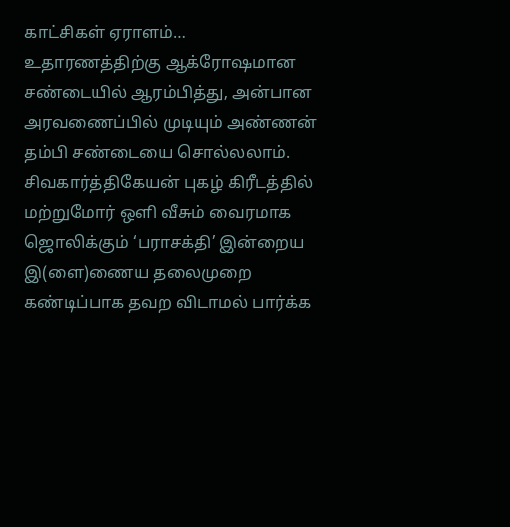காட்சிகள் ஏராளம்… உதாரணத்திற்கு ஆக்ரோஷமான சண்டையில் ஆரம்பித்து, அன்பான அரவணைப்பில் முடியும் அண்ணன் தம்பி சண்டையை சொல்லலாம்.
சிவகார்த்திகேயன் புகழ் கிரீடத்தில் மற்றுமோர் ஒளி வீசும் வைரமாக ஜொலிக்கும் ‘பராசக்தி’ இன்றைய இ(ளை)ணைய தலைமுறை கண்டிப்பாக தவற விடாமல் பார்க்க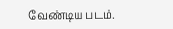வேண்டிய படம்.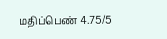மதிப்பெண் 4.75/5